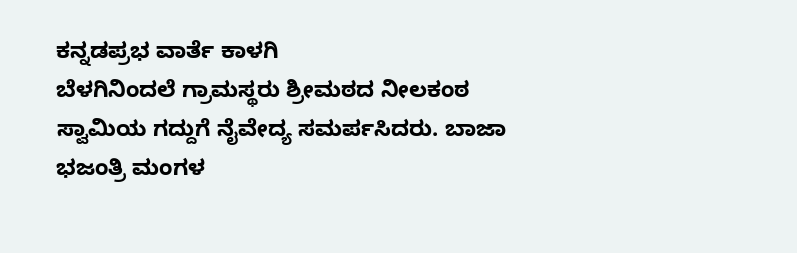ಕನ್ನಡಪ್ರಭ ವಾರ್ತೆ ಕಾಳಗಿ
ಬೆಳಗಿನಿಂದಲೆ ಗ್ರಾಮಸ್ಥರು ಶ್ರೀಮಠದ ನೀಲಕಂಠ ಸ್ವಾಮಿಯ ಗದ್ದುಗೆ ನೈವೇದ್ಯ ಸಮರ್ಪಸಿದರು. ಬಾಜಾ ಭಜಂತ್ರಿ ಮಂಗಳ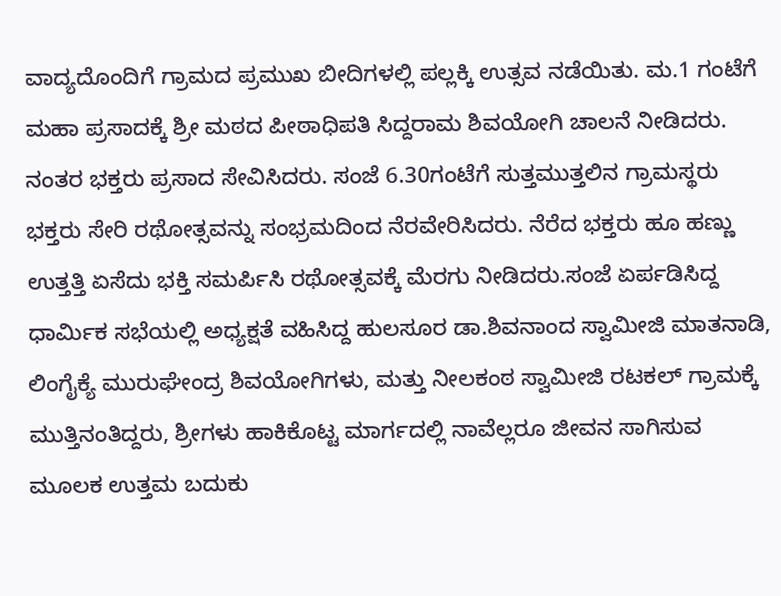ವಾದ್ಯದೊಂದಿಗೆ ಗ್ರಾಮದ ಪ್ರಮುಖ ಬೀದಿಗಳಲ್ಲಿ ಪಲ್ಲಕ್ಕಿ ಉತ್ಸವ ನಡೆಯಿತು. ಮ.1 ಗಂಟೆಗೆ ಮಹಾ ಪ್ರಸಾದಕ್ಕೆ ಶ್ರೀ ಮಠದ ಪೀಠಾಧಿಪತಿ ಸಿದ್ದರಾಮ ಶಿವಯೋಗಿ ಚಾಲನೆ ನೀಡಿದರು.
ನಂತರ ಭಕ್ತರು ಪ್ರಸಾದ ಸೇವಿಸಿದರು. ಸಂಜೆ 6.30ಗಂಟೆಗೆ ಸುತ್ತಮುತ್ತಲಿನ ಗ್ರಾಮಸ್ಥರು ಭಕ್ತರು ಸೇರಿ ರಥೋತ್ಸವನ್ನು ಸಂಭ್ರಮದಿಂದ ನೆರವೇರಿಸಿದರು. ನೆರೆದ ಭಕ್ತರು ಹೂ ಹಣ್ಣು ಉತ್ತತ್ತಿ ಏಸೆದು ಭಕ್ತಿ ಸಮರ್ಪಿಸಿ ರಥೋತ್ಸವಕ್ಕೆ ಮೆರಗು ನೀಡಿದರು.ಸಂಜೆ ಏರ್ಪಡಿಸಿದ್ದ ಧಾರ್ಮಿಕ ಸಭೆಯಲ್ಲಿ ಅಧ್ಯಕ್ಷತೆ ವಹಿಸಿದ್ದ ಹುಲಸೂರ ಡಾ.ಶಿವನಾಂದ ಸ್ವಾಮೀಜಿ ಮಾತನಾಡಿ, ಲಿಂಗೈಕ್ಯೆ ಮುರುಘೇಂದ್ರ ಶಿವಯೋಗಿಗಳು, ಮತ್ತು ನೀಲಕಂಠ ಸ್ವಾಮೀಜಿ ರಟಕಲ್ ಗ್ರಾಮಕ್ಕೆ ಮುತ್ತಿನಂತಿದ್ದರು, ಶ್ರೀಗಳು ಹಾಕಿಕೊಟ್ಟ ಮಾರ್ಗದಲ್ಲಿ ನಾವೆಲ್ಲರೂ ಜೀವನ ಸಾಗಿಸುವ ಮೂಲಕ ಉತ್ತಮ ಬದುಕು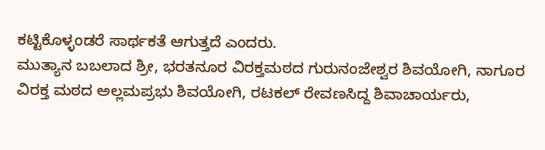ಕಟ್ಟಿಕೊಳ್ಳಂಡರೆ ಸಾರ್ಥಕತೆ ಆಗುತ್ತದೆ ಎಂದರು.
ಮುತ್ಯಾನ ಬಬಲಾದ ಶ್ರೀ, ಭರತನೂರ ವಿರಕ್ತಮಠದ ಗುರುನಂಜೇಶ್ವರ ಶಿವಯೋಗಿ, ನಾಗೂರ ವಿರಕ್ತ ಮಠದ ಅಲ್ಲಮಪ್ರಭು ಶಿವಯೋಗಿ, ರಟಕಲ್ ರೇವಣಸಿದ್ದ ಶಿವಾಚಾರ್ಯರು,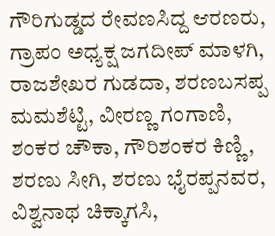ಗೌರಿಗುಡ್ಡದ ರೇವಣಸಿದ್ದ ಆರಣರು, ಗ್ರಾಪಂ ಅಧ್ಯಕ್ಷ ಜಗದೀಪ್ ಮಾಳಗಿ, ರಾಜಶೇಖರ ಗುಡದಾ, ಶರಣಬಸಪ್ಪ ಮಮಶೆಟ್ಟಿ, ವೀರಣ್ಣ ಗಂಗಾಣಿ, ಶಂಕರ ಚೌಕಾ, ಗೌರಿಶಂಕರ ಕಿಣ್ಣಿ, ಶರಣು ಸೀಗಿ, ಶರಣು ಭೈರಪ್ಪನವರ, ವಿಶ್ವನಾಥ ಚಿಕ್ಕಾಗಸಿ,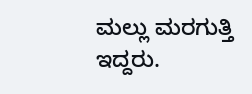ಮಲ್ಲು ಮರಗುತ್ತಿ ಇದ್ದರು.